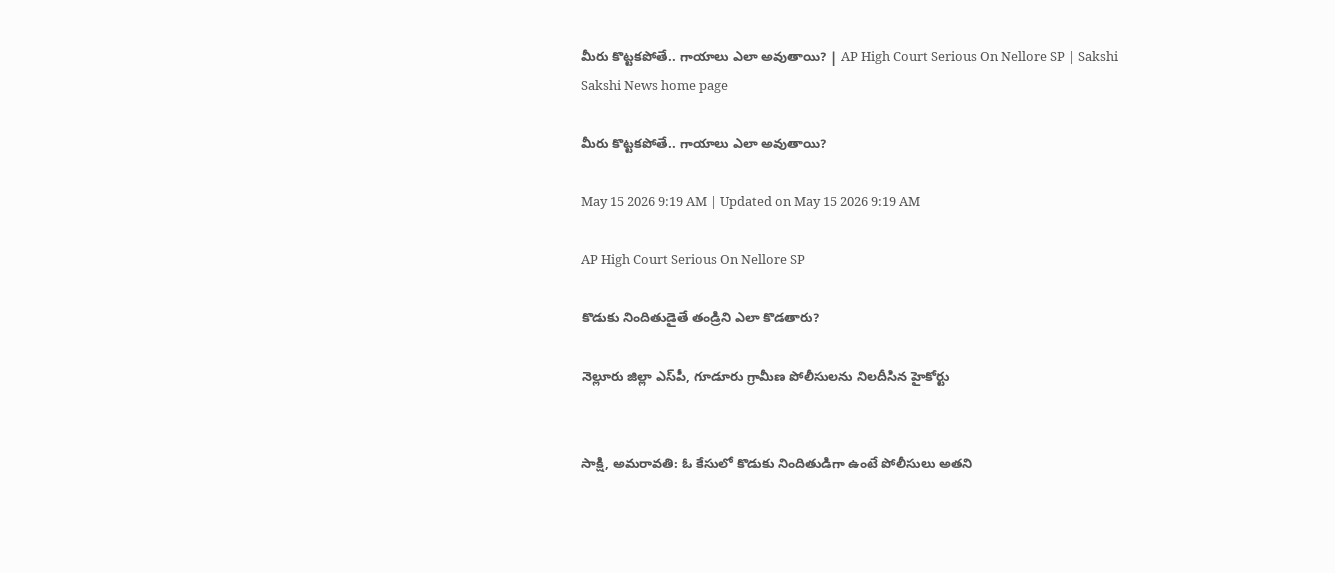మీరు కొట్టకపోతే.. గాయాలు ఎలా అవుతాయి? | AP High Court Serious On Nellore SP | Sakshi
Sakshi News home page

మీరు కొట్టకపోతే.. గాయాలు ఎలా అవుతాయి?

May 15 2026 9:19 AM | Updated on May 15 2026 9:19 AM

AP High Court Serious On Nellore SP

కొడుకు నిందితుడైతే తండ్రిని ఎలా కొడతారు?

నెల్లూరు జిల్లా ఎస్‌పీ, గూడూరు గ్రామీణ పోలీసులను నిలదీసిన హైకోర్టు


సాక్షి, అమరావతి: ఓ కేసులో కొడుకు నిందితుడిగా ఉంటే పోలీసులు అతని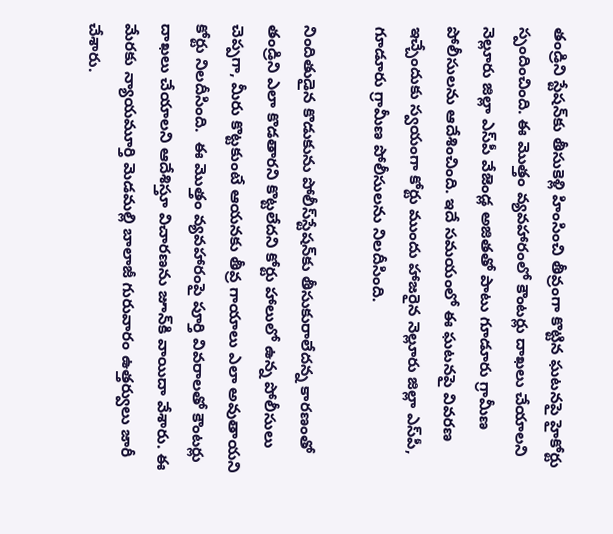తండ్రిని స్టేషన్‌కు తీసుకెళ్లి హింసించి తీవ్రంగా కొట్టిన ఘటనపై హైకోర్టు స్పందించింది. ఈ మొత్తం వ్యవహారంలో కౌంటర్లు దాఖలు చేయాలని నెల్లూరు జిల్లా ఎస్‌పీ వేజెండ్ల అజితతో పాటు గూడూరు గ్రామీణ పోలీసులను ఆదేశించింది. ఇదే సమయంలో ఈ ఘటనపై వివరణ ఇచ్చేందుకు స్వయంగా కోర్టు ముందు హాజరైన నెల్లూరు జిల్లా ఎస్‌పీ, గూడూరు గ్రామీణ పోలీసులను నిలదీసింది.

నిందితుడైన కొడుకును పోలీస్‌స్టేషన్‌కు తీసుకురాలేదన్న కారణంతో తండ్రిని ఎలా కొడతారని కొట్టలేదని కోర్టు హాలులో ఉన్న పోలీసులు చెప్పగా, మీరు కొట్టకుంటే ఆయనకు తీవ్ర గాయాలు ఎలా అవుతాయని కోర్టు నిలదీసింది.  ఈ మొత్తం వ్యవహారంపై పూర్తి వివరాలతో కౌంటర్లు దాఖలు చేయాలని ఆదేశిస్తూ విచారణను జూన్‌కి వాయిదా వేశారు. ఈ మేరకు న్యాయమూర్తి మెడమల్లి బాలాజీ గురువారం ఉత్తర్వులు జారీ చేశారు.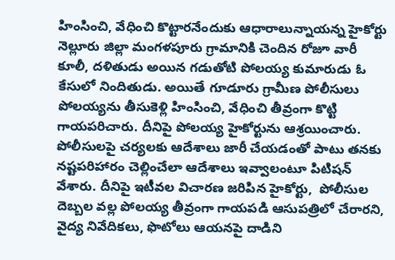హింసించి, వేధించి కొట్టారనేందుకు ఆధారాలున్నాయన్న హైకోర్టు
నెల్లూరు జిల్లా మంగళపూరు గ్రామానికి చెందిన రోజూ వారీ కూలీ, దళితుడు అయిన గడుతోటి పోలయ్య కుమారుడు ఓ కేసులో నిందితుడు. అయితే గూడూరు గ్రామీణ పోలీసులు పోలయ్యను తీసుకెళ్లి హింసించి, వేధించి తీవ్రంగా కొట్టి గాయపరిచారు. దీనిపై పోలయ్య హైకోర్టును ఆశ్రయించారు. పోలీసులపై చర్యలకు ఆదేశాలు జారీ చేయడంతో పాటు తనకు నష్టపరిహారం చెల్లించేలా ఆదేశాలు ఇవ్వాలంటూ పిటిషన్‌ వేశారు. దీనిపై ఇటీవల విచారణ జరిపిన హైకోర్టు,  పోలీసుల దెబ్బల వల్ల పోలయ్య తీవ్రంగా గాయపడి ఆసుపత్రిలో చేరారని, వైద్య నివేదికలు, ఫొటోలు ఆయనపై దాడిని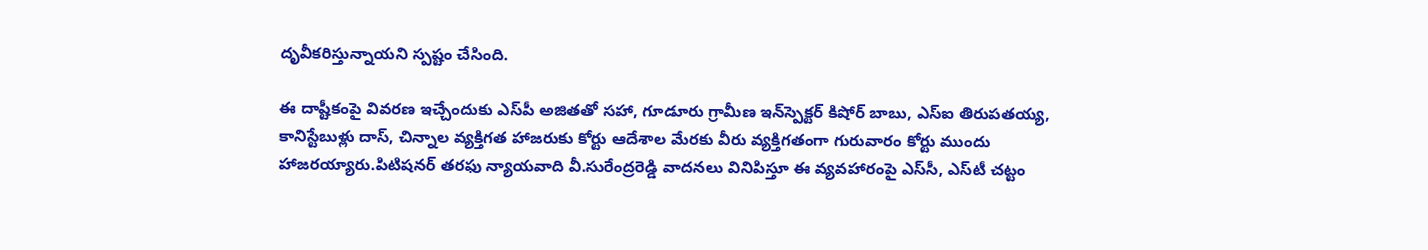దృవీకరిస్తున్నాయని స్పష్టం చేసింది.

ఈ దాష్టీకంపై వివరణ ఇచ్చేందుకు ఎస్‌పీ అజితతో సహా, గూడూరు గ్రామీణ ఇన్‌స్పెక్టర్‌ కిషోర్‌ బాబు, ఎస్‌ఐ తిరుపతయ్య, కానిస్టేబుళ్లు దాస్, చిన్నాల వ్యక్తిగత హాజరుకు కోర్టు ఆదేశాల మేరకు వీరు వ్యక్తిగతంగా గురువారం కోర్టు ముందు హాజరయ్యారు.పిటిషనర్‌ తరఫు న్యాయవాది వీ.సురేంద్రరెడ్డి వాదనలు వినిపిస్తూ ఈ వ్యవహారంపై ఎస్‌సీ, ఎస్‌టీ చట్టం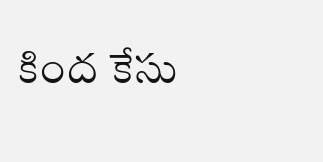కింద కేసు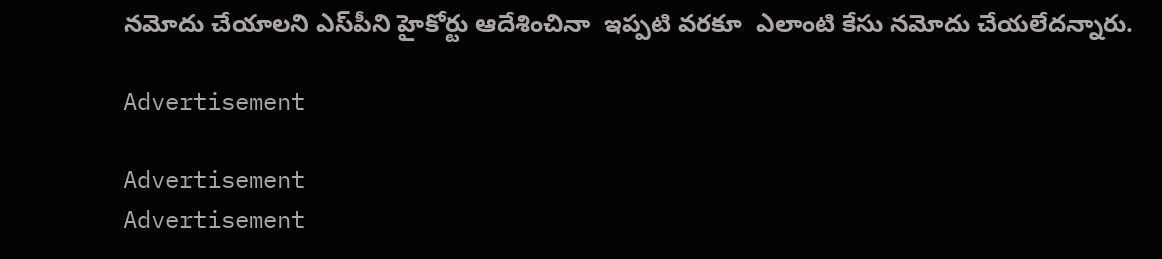నమోదు చేయాలని ఎస్‌పీని హైకోర్టు ఆదేశించినా  ఇప్పటి వరకూ  ఎలాంటి కేసు నమోదు చేయలేదన్నారు.

Advertisement

Advertisement
Advertisement